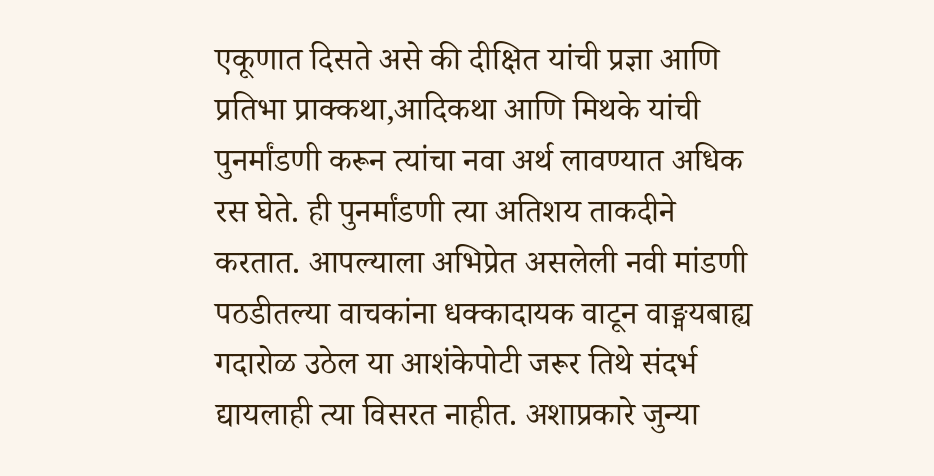एकूणात दिसते असे की दीक्षित यांची प्रज्ञा आणि प्रतिभा प्राक्कथा,आदिकथा आणि मिथके यांची पुनर्मांडणी करून त्यांचा नवा अर्थ लावण्यात अधिक रस घेते. ही पुनर्मांडणी त्या अतिशय ताकदीने करतात. आपल्याला अभिप्रेत असलेली नवी मांडणी पठडीतल्या वाचकांना धक्कादायक वाटून वाङ्मयबाह्य गदारोळ उठेल या आशंकेपोटी जरूर तिथे संदर्भ द्यायलाही त्या विसरत नाहीत. अशाप्रकारे जुन्या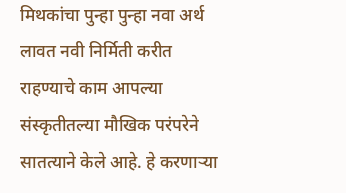मिथकांचा पुन्हा पुन्हा नवा अर्थ लावत नवी निर्मिती करीत राहण्याचे काम आपल्या संस्कृतीतल्या मौखिक परंपरेने सातत्याने केले आहे. हे करणाऱ्या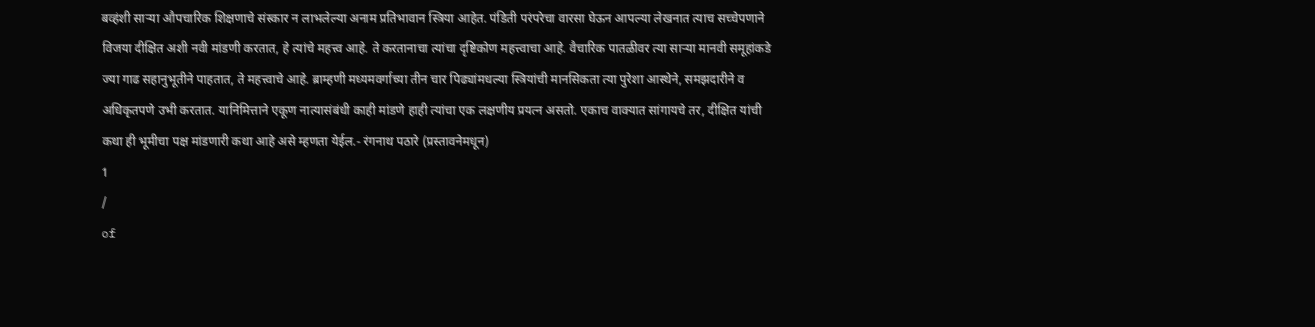बव्हंशी साऱ्या औपचारिक शिक्षणाचे संस्कार न लाभलेल्या अनाम प्रतिभावान स्त्रिया आहेत. पंडिती परंपरेचा वारसा घेऊन आपल्या लेखनात त्याच सच्चेपणाने विजया दीक्षित अशी नवी मांडणी करतात, हे त्यांचे महत्त्व आहे. ते करतानाचा त्यांचा दृष्टिकोण महत्त्वाचा आहे. वैचारिक पातळीवर त्या साऱ्या मानवी समूहांकडे ज्या गाढ सहानुभूतीने पाहतात, ते महत्त्वाचे आहे. ब्राम्हणी मध्यमवर्गाच्या तीन चार पिढ्यांमधल्या स्त्रियांची मानसिकता त्या पुरेशा आस्थेने, समझदारीने व अधिकृतपणे उभी करतात. यानिमित्ताने एकूण नात्यासंबंधी काही मांडणे हाही त्यांचा एक लक्षणीय प्रयत्न असतो. एकाच वाक्यात सांगायचे तर, दीक्षित यांची कथा ही भूमीचा पक्ष मांडणारी कथा आहे असे म्हणता येईल.- रंगनाथ पठारे (प्रस्तावनेमधून)
1
/
of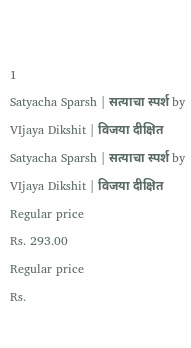1
Satyacha Sparsh | सत्याचा स्पर्श by VIjaya Dikshit | विजया दीक्षित
Satyacha Sparsh | सत्याचा स्पर्श by VIjaya Dikshit | विजया दीक्षित
Regular price
Rs. 293.00
Regular price
Rs.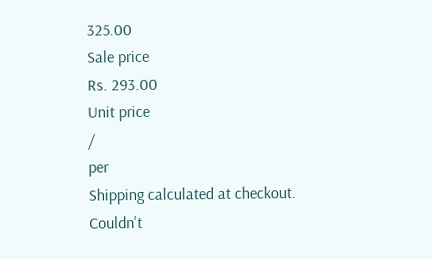325.00
Sale price
Rs. 293.00
Unit price
/
per
Shipping calculated at checkout.
Couldn't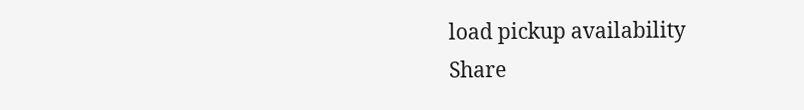load pickup availability
Share